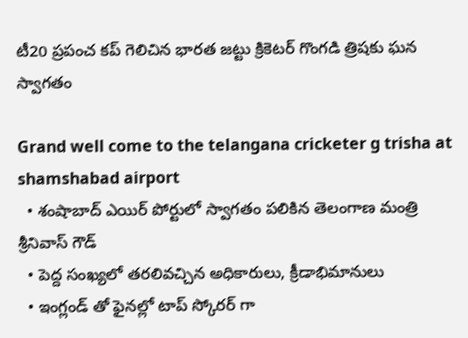టీ20 ప్రపంచ కప్ గెలిచిన భారత జట్టు క్రికెటర్ గొంగడి త్రిషకు ఘన స్వాగతం

Grand well come to the telangana cricketer g trisha at shamshabad airport
  • శంషాబాద్ ఎయిర్ పోర్టులో స్వాగతం పలికిన తెలంగాణ మంత్రి శ్రీనివాస్ గౌడ్
  • పెద్ద సంఖ్యలో తరలివచ్చిన అధికారులు, క్రీడాభిమానులు
  • ఇంగ్లండ్ తో ఫైనల్లో టాప్ స్కోరర్ గా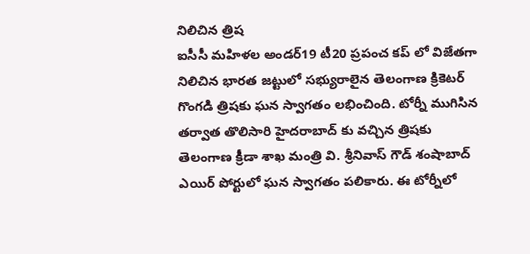నిలిచిన త్రిష
ఐసీసీ మహిళల అండర్19 టీ20 ప్రపంచ కప్ లో విజేతగా నిలిచిన భారత జట్టులో సభ్యురాలైన తెలంగాణ క్రికెటర్ గొంగడి త్రిషకు ఘన స్వాగతం లభించింది. టోర్నీ ముగిసిన తర్వాత తొలిసారి హైదరాబాద్ కు వచ్చిన త్రిషకు తెలంగాణ క్రీడా శాఖ మంత్రి వి. శ్రీనివాస్ గౌడ్ శంషాబాద్ ఎయిర్ పోర్టులో ఘన స్వాగతం పలికారు. ఈ టోర్నీలో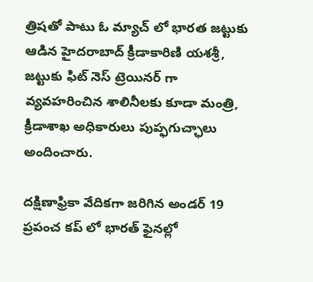త్రిషతో పాటు ఓ మ్యాచ్ లో భారత జట్టుకు ఆడిన హైదరాబాద్ క్రీడాకారిణి యశశ్రీ, జట్టుకు ఫిట్ నెస్ ట్రెయినర్ గా వ్యవహరించిన శాలినీలకు కూడా మంత్రి, క్రీడాశాఖ అధికారులు పుప్ఫగుచ్ఛాలు అందించారు.

దక్షిణాఫ్రికా వేదికగా జరిగిన అండర్ 19 ప్రపంచ కప్ లో భారత్ ఫైనల్లో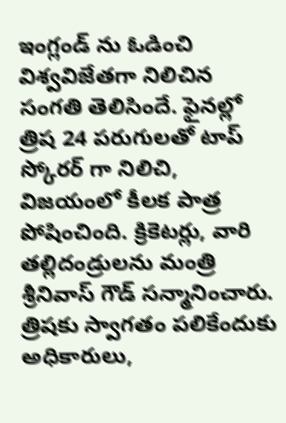ఇంగ్లండ్ ను ఓడించి విశ్వవిజేతగా నిలిచిన సంగతి తెలిసిందే. ఫైనల్లో త్రిష 24 పరుగులతో టాప్ స్కోరర్ గా నిలిచి, విజయంలో కీలక పాత్ర పోషించింది. క్రికెటర్లు, వారి తల్లిదండ్రులను మంత్రి శ్రీనివాస్ గౌడ్ సన్మానించారు. త్రిషకు స్వాగతం పలికేందుకు అధికారులు,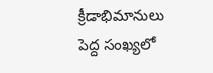క్రీడాభిమానులు పెద్ద సంఖ్యలో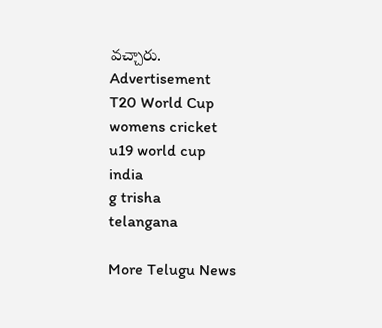వచ్చారు.
Advertisement
T20 World Cup
womens cricket
u19 world cup
india
g trisha
telangana

More Telugu News